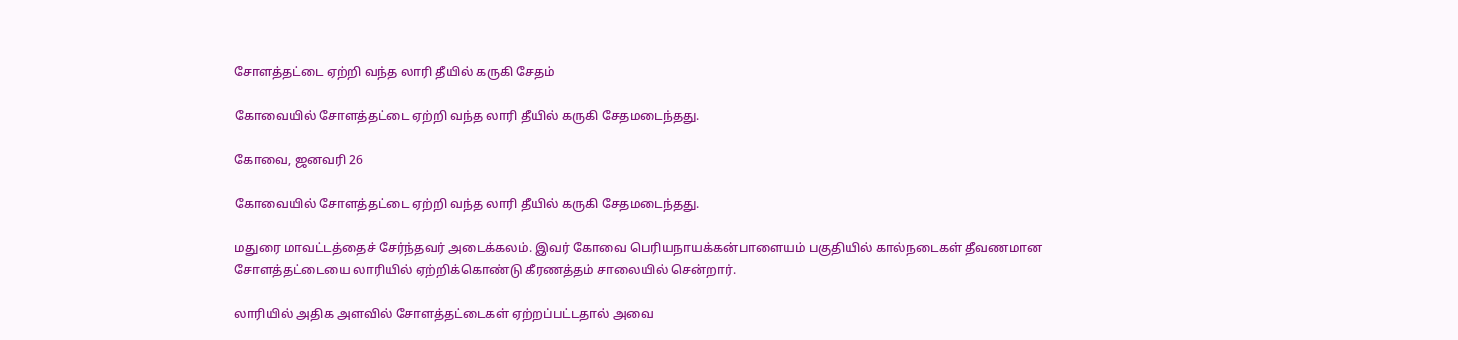சோளத்தட்டை ஏற்றி வந்த லாரி தீயில் கருகி சேதம்

கோவையில் சோளத்தட்டை ஏற்றி வந்த லாரி தீயில் கருகி சேதமடைந்தது.

கோவை, ஜனவரி 26

கோவையில் சோளத்தட்டை ஏற்றி வந்த லாரி தீயில் கருகி சேதமடைந்தது.

மதுரை மாவட்டத்தைச் சேர்ந்தவர் அடைக்கலம். இவர் கோவை பெரியநாயக்கன்பாளையம் பகுதியில் கால்நடைகள் தீவணமான சோளத்தட்டையை லாரியில் ஏற்றிக்கொண்டு கீரணத்தம் சாலையில் சென்றார்.

லாரியில் அதிக அளவில் சோளத்தட்டைகள் ஏற்றப்பட்டதால் அவை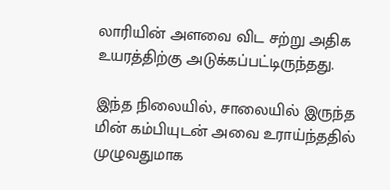லாரியின் அளவை விட சற்று அதிக உயரத்திற்கு அடுக்கப்பட்டிருந்தது.

இந்த நிலையில், சாலையில் இருந்த மின் கம்பியுடன் அவை உராய்ந்ததில் முழுவதுமாக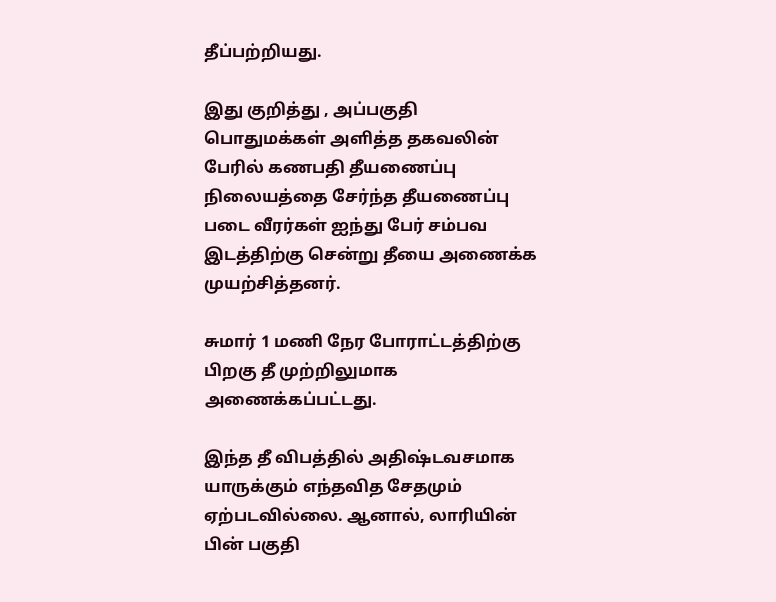தீப்பற்றியது.

இது குறித்து , அப்பகுதி பொதுமக்கள் அளித்த தகவலின் பேரில் கணபதி தீயணைப்பு நிலையத்தை சேர்ந்த தீயணைப்பு படை வீரர்கள் ஐந்து பேர் சம்பவ இடத்திற்கு சென்று தீயை அணைக்க முயற்சித்தனர்.

சுமார் 1 மணி நேர போராட்டத்திற்கு பிறகு தீ முற்றிலுமாக அணைக்கப்பட்டது.

இந்த தீ விபத்தில் அதிஷ்டவசமாக யாருக்கும் எந்தவித சேதமும் ஏற்படவில்லை. ஆனால், லாரியின் பின் பகுதி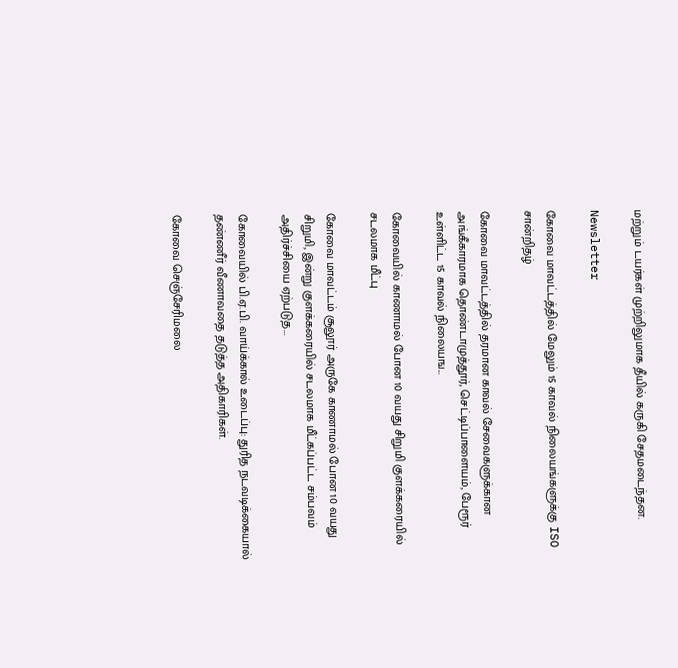மற்றும் டயர்கள் முற்றிலுமாக தீயில் கருகி சேதமடைந்தன.

Newsletter

கோவை மாவட்டத்தில் மேலும் 15 காவல் நிலையங்களுக்கு ISO சான்றிதழ்

கோவை மாவட்டத்தில் தரமான காவல் சேவைகளுக்கான அங்கீகாரமாக தொண்டாமுத்தூர், செட்டிப்பாளையம், பேரூர் உள்ளிட்ட 15 காவல் நிலையங...

கோவையில் காணாமல் போன 10 வயது சிறுமி குளக்கரையில் சடலமாக மீட்பு

கோவை மாவட்டம் சூலூர் அருகே காணாமல் போன 10 வயது சிறுமி, இன்று குளக்கரையில் சடலமாக மீட்கப்பட்ட சம்பவம் அதிர்ச்சியை ஏற்படுத...

கோவையில் பி.ஏ.பி. வாய்க்கால் உடைப்பு: துரித நடவடிக்கையால் தண்ணீர் வீணாவதை தடுத்த அதிகாரிகள்.

கோவை செஞ்சேரிமலை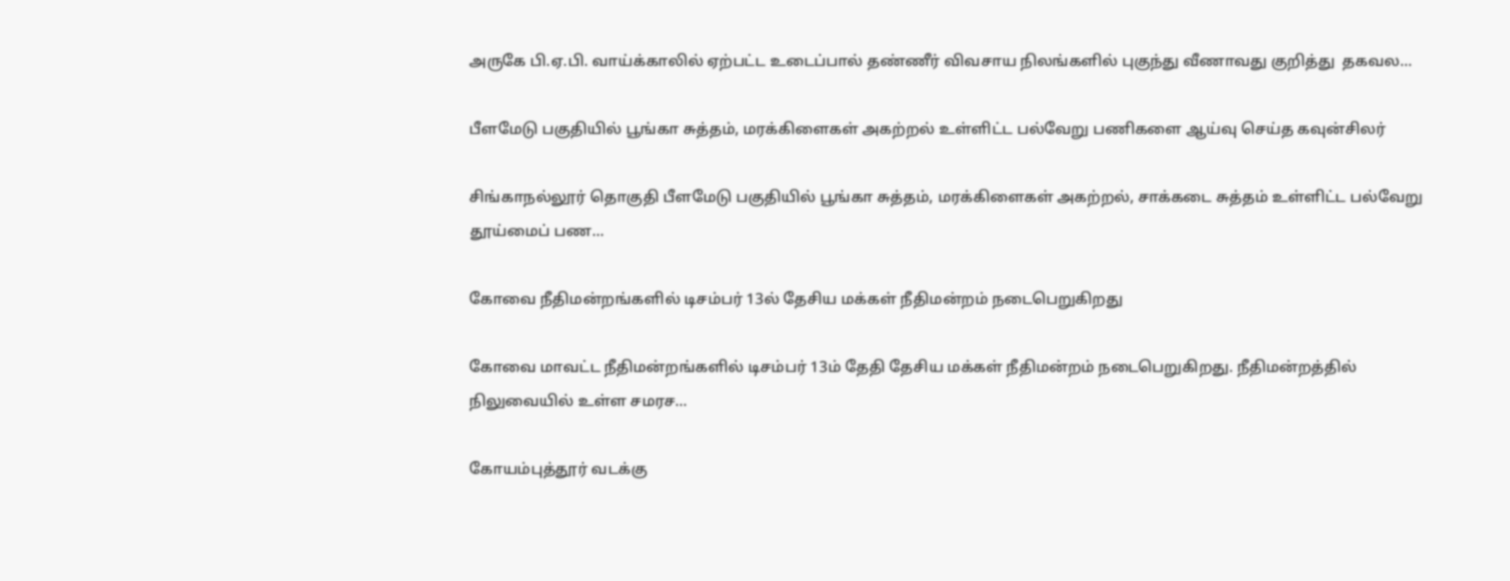அருகே பி.ஏ.பி. வாய்க்காலில் ஏற்பட்ட உடைப்பால் தண்ணீர் விவசாய நிலங்களில் புகுந்து வீணாவது குறித்து  தகவல...

பீளமேடு பகுதியில் பூங்கா சுத்தம், மரக்கிளைகள் அகற்றல் உள்ளிட்ட பல்வேறு பணிகளை ஆய்வு செய்த கவுன்சிலர்

சிங்காநல்லூர் தொகுதி பீளமேடு பகுதியில் பூங்கா சுத்தம், மரக்கிளைகள் அகற்றல், சாக்கடை சுத்தம் உள்ளிட்ட பல்வேறு தூய்மைப் பண...

கோவை நீதிமன்றங்களில் டிசம்பர் 13ல் தேசிய மக்கள் நீதிமன்றம் நடைபெறுகிறது

கோவை மாவட்ட நீதிமன்றங்களில் டிசம்பர் 13ம் தேதி தேசிய மக்கள் நீதிமன்றம் நடைபெறுகிறது. நீதிமன்றத்தில் நிலுவையில் உள்ள சமரச...

கோயம்புத்தூர் வடக்கு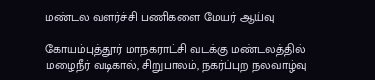மண்டல வளர்ச்சி பணிகளை மேயர் ஆய்வு

கோயம்புத்தூர் மாநகராட்சி வடக்கு மண்டலத்தில் மழைநீர் வடிகால், சிறுபாலம், நகர்ப்புற நலவாழ்வு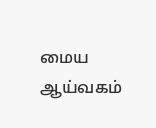மைய ஆய்வகம்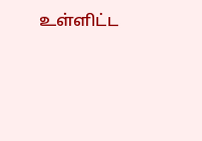உள்ளிட்ட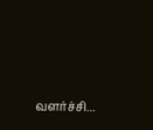வளர்ச்சி...